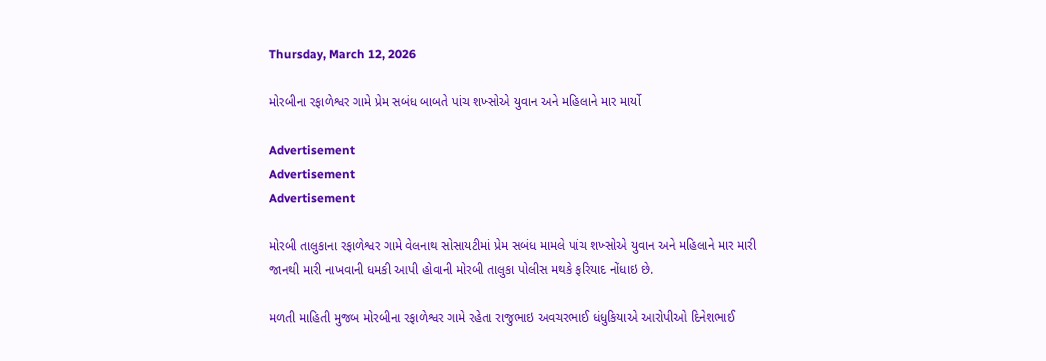Thursday, March 12, 2026

મોરબીના રફાળેશ્વર ગામે પ્રેમ સબંધ બાબતે પાંચ શખ્સોએ યુવાન અને મહિલાને માર માર્યો

Advertisement
Advertisement
Advertisement

મોરબી તાલુકાના રફાળેશ્વર ગામે વેલનાથ સોસાયટીમાં પ્રેમ સબંધ મામલે પાંચ શખ્સોએ યુવાન અને મહિલાને માર મારી જાનથી મારી નાખવાની ધમકી આપી હોવાની મોરબી તાલુકા પોલીસ મથકે ફરિયાદ નોંધાઇ છે.

મળતી માહિતી મુજબ મોરબીના રફાળેશ્વર ગામે રહેતા રાજુભાઇ અવચરભાઈ ધંધુકિયાએ આરોપીઓ દિનેશભાઈ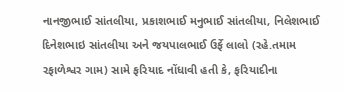નાનજીભાઈ સાંતલીયા, પ્રકાશભાઈ મનુભાઈ સાંતલીયા, નિલેશભાઈ દિનેશભાઇ સાંતલીયા અને જયપાલભાઈ ઉર્ફે લાલો (રહે.તમામ રફાળેશ્વર ગામ) સામે ફરિયાદ નોંધાવી હતી કે, ફરિયાદીના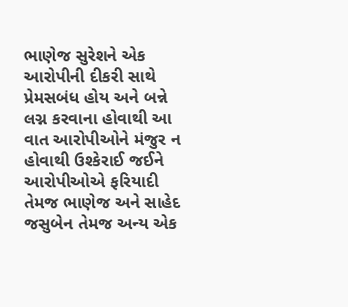ભાણેજ સુરેશને એક આરોપીની દીકરી સાથે પ્રેમસબંધ હોય અને બન્ને લગ્ન કરવાના હોવાથી આ વાત આરોપીઓને મંજુર ન હોવાથી ઉશ્કેરાઈ જઈને આરોપીઓએ ફરિયાદી તેમજ ભાણેજ અને સાહેદ જસુબેન તેમજ અન્ય એક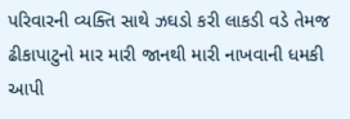પરિવારની વ્યક્તિ સાથે ઝઘડો કરી લાકડી વડે તેમજ ઢીકાપાટુનો માર મારી જાનથી મારી નાખવાની ધમકી આપી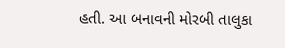હતી. આ બનાવની મોરબી તાલુકા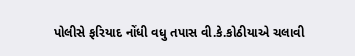પોલીસે ફરિયાદ નોંધી વધુ તપાસ વી.કે.કોઠીયાએ ચલાવી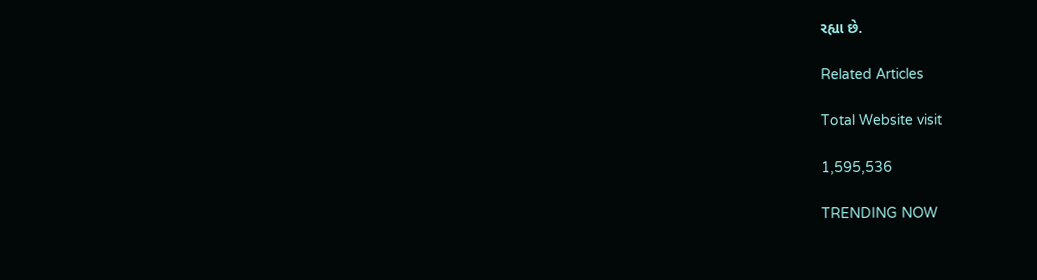રહ્યા છે.

Related Articles

Total Website visit

1,595,536

TRENDING NOW